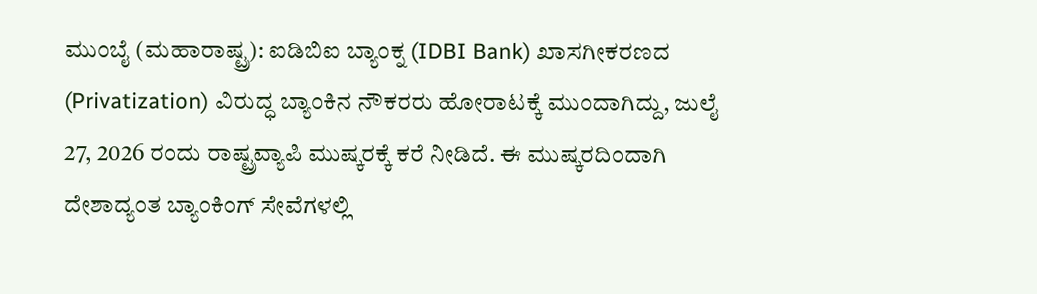ಮುಂಬೈ (ಮಹಾರಾಷ್ಟ್ರ): ಐಡಿಬಿಐ ಬ್ಯಾಂಕ್ನ (IDBI Bank) ಖಾಸಗೀಕರಣದ (Privatization) ವಿರುದ್ಧ ಬ್ಯಾಂಕಿನ ನೌಕರರು ಹೋರಾಟಕ್ಕೆ ಮುಂದಾಗಿದ್ದು, ಜುಲೈ 27, 2026 ರಂದು ರಾಷ್ಟ್ರವ್ಯಾಪಿ ಮುಷ್ಕರಕ್ಕೆ ಕರೆ ನೀಡಿದೆ. ಈ ಮುಷ್ಕರದಿಂದಾಗಿ ದೇಶಾದ್ಯಂತ ಬ್ಯಾಂಕಿಂಗ್ ಸೇವೆಗಳಲ್ಲಿ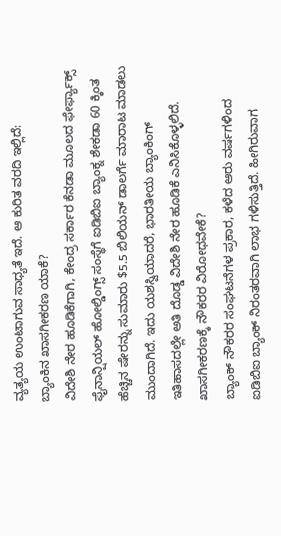ವ್ಯತ್ಯಯ ಉಂಟಾಗುವ ಸಾಧ್ಯತೆ ಇದೆ. ಆ ಕುರಿತ ವರದಿ ಇಲ್ಲಿದೆ:
ಬ್ಯಾಂಕಿನ ಖಾಸಗೀಕರಣ ಯಾಕೆ?
ವಿದೇಶಿ ನೇರ ಹೂಡಿಕೆಗಾಗಿ, ಕೇಂದ್ರ ಸರ್ಕಾರ ಕೆನಡಾ ಮೂಲದ ಫೇರ್ಫ್ಯಾಕ್ಸ್ ಫೈನಾನ್ಷಿಯಲ್ ಹೋಲ್ಡಿಂಗ್ಸ್ ಸಂಸ್ಥೆಗೆ ಐಡಿಬಿಐ ಬ್ಯಾಂಕ್ನ ಶೇಕಡಾ 60 ಕ್ಕಿಂತ ಹೆಚ್ಚಿನ ಷೇರನ್ನು ಸುಮಾರು $5.5 ಬಿಲಿಯನ್ ಡಾಲರ್ಗೆ ಮಾರಾಟ ಮಾಡಲು ಮುಂದಾಗಿದೆ. ಇದು ಯಶಸ್ವಿಯಾದರೆ, ಭಾರತೀಯ ಬ್ಯಾಂಕಿಂಗ್ ಇತಿಹಾಸದಲ್ಲೇ ಅತಿ ದೊಡ್ಡ ವಿದೇಶಿ ನೇರ ಹೂಡಿಕೆ ಎನಿಸಿಕೊಳ್ಳಲಿದೆ.
ಖಾಸಗೀಕರಣಕ್ಕೆ ನೌಕರರ ವಿರೋಧವೇಕೆ?
ಬ್ಯಾಂಕ್ ನೌಕರರ ಸಂಘಟನೆಗಳ ಪ್ರಕಾರ, ಕಳೆದ ಆರು ವರ್ಷಗಳಿಂದ ಐಡಿಬಿಐ ಬ್ಯಾಂಕ್ ನಿರಂತರವಾಗಿ ಲಾಭ ಗಳಿಸುತ್ತಿದೆ. ಹೀಗಿರುವಾಗ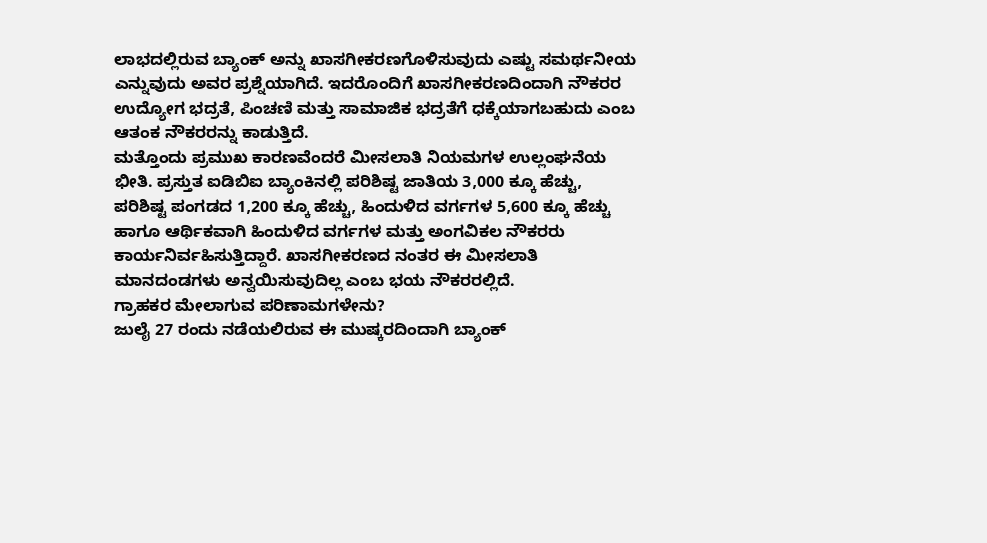ಲಾಭದಲ್ಲಿರುವ ಬ್ಯಾಂಕ್ ಅನ್ನು ಖಾಸಗೀಕರಣಗೊಳಿಸುವುದು ಎಷ್ಟು ಸಮರ್ಥನೀಯ ಎನ್ನುವುದು ಅವರ ಪ್ರಶ್ನೆಯಾಗಿದೆ. ಇದರೊಂದಿಗೆ ಖಾಸಗೀಕರಣದಿಂದಾಗಿ ನೌಕರರ ಉದ್ಯೋಗ ಭದ್ರತೆ, ಪಿಂಚಣಿ ಮತ್ತು ಸಾಮಾಜಿಕ ಭದ್ರತೆಗೆ ಧಕ್ಕೆಯಾಗಬಹುದು ಎಂಬ ಆತಂಕ ನೌಕರರನ್ನು ಕಾಡುತ್ತಿದೆ.
ಮತ್ತೊಂದು ಪ್ರಮುಖ ಕಾರಣವೆಂದರೆ ಮೀಸಲಾತಿ ನಿಯಮಗಳ ಉಲ್ಲಂಘನೆಯ ಭೀತಿ. ಪ್ರಸ್ತುತ ಐಡಿಬಿಐ ಬ್ಯಾಂಕಿನಲ್ಲಿ ಪರಿಶಿಷ್ಟ ಜಾತಿಯ 3,000 ಕ್ಕೂ ಹೆಚ್ಚು, ಪರಿಶಿಷ್ಟ ಪಂಗಡದ 1,200 ಕ್ಕೂ ಹೆಚ್ಚು, ಹಿಂದುಳಿದ ವರ್ಗಗಳ 5,600 ಕ್ಕೂ ಹೆಚ್ಚು ಹಾಗೂ ಆರ್ಥಿಕವಾಗಿ ಹಿಂದುಳಿದ ವರ್ಗಗಳ ಮತ್ತು ಅಂಗವಿಕಲ ನೌಕರರು ಕಾರ್ಯನಿರ್ವಹಿಸುತ್ತಿದ್ದಾರೆ. ಖಾಸಗೀಕರಣದ ನಂತರ ಈ ಮೀಸಲಾತಿ ಮಾನದಂಡಗಳು ಅನ್ವಯಿಸುವುದಿಲ್ಲ ಎಂಬ ಭಯ ನೌಕರರಲ್ಲಿದೆ.
ಗ್ರಾಹಕರ ಮೇಲಾಗುವ ಪರಿಣಾಮಗಳೇನು?
ಜುಲೈ 27 ರಂದು ನಡೆಯಲಿರುವ ಈ ಮುಷ್ಕರದಿಂದಾಗಿ ಬ್ಯಾಂಕ್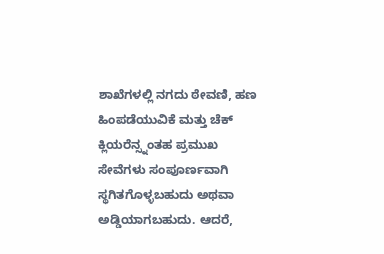ಶಾಖೆಗಳಲ್ಲಿ ನಗದು ಠೇವಣಿ, ಹಣ ಹಿಂಪಡೆಯುವಿಕೆ ಮತ್ತು ಚೆಕ್ ಕ್ಲಿಯರೆನ್ಸ್ನಂತಹ ಪ್ರಮುಖ ಸೇವೆಗಳು ಸಂಪೂರ್ಣವಾಗಿ ಸ್ಥಗಿತಗೊಳ್ಳಬಹುದು ಅಥವಾ ಅಡ್ಡಿಯಾಗಬಹುದು. ಆದರೆ,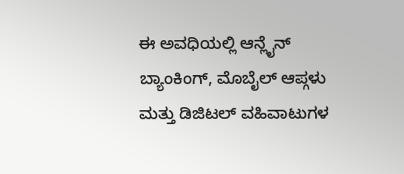ಈ ಅವಧಿಯಲ್ಲಿ ಆನ್ಲೈನ್ ಬ್ಯಾಂಕಿಂಗ್, ಮೊಬೈಲ್ ಆಪ್ಗಳು ಮತ್ತು ಡಿಜಿಟಲ್ ವಹಿವಾಟುಗಳ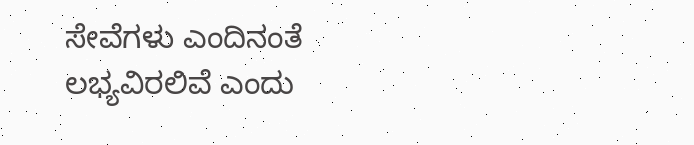ಸೇವೆಗಳು ಎಂದಿನಂತೆ ಲಭ್ಯವಿರಲಿವೆ ಎಂದು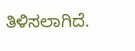ತಿಳಿಸಲಾಗಿದೆ.